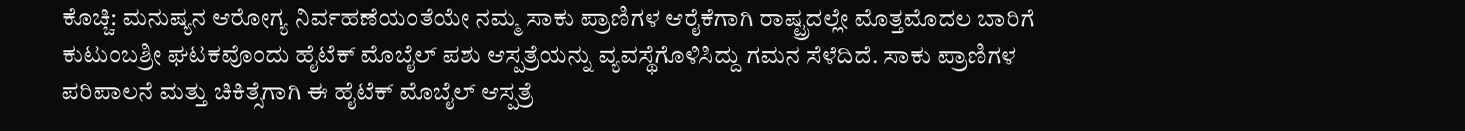ಕೊಚ್ಚಿ: ಮನುಷ್ಯನ ಆರೋಗ್ಯ ನಿರ್ವಹಣೆಯಂತೆಯೇ ನಮ್ಮ ಸಾಕು ಪ್ರಾಣಿಗಳ ಆರೈಕೆಗಾಗಿ ರಾಷ್ಟ್ರದಲ್ಲೇ ಮೊತ್ತಮೊದಲ ಬಾರಿಗೆ ಕುಟುಂಬಶ್ರೀ ಘಟಕವೊಂದು ಹೈಟೆಕ್ ಮೊಬೈಲ್ ಪಶು ಆಸ್ಪತ್ರೆಯನ್ನು ವ್ಯವಸ್ಥೆಗೊಳಿಸಿದ್ದು ಗಮನ ಸೆಳೆದಿದೆ. ಸಾಕು ಪ್ರಾಣಿಗಳ ಪರಿಪಾಲನೆ ಮತ್ತು ಚಿಕಿತ್ಸೆಗಾಗಿ ಈ ಹೈಟೆಕ್ ಮೊಬೈಲ್ ಆಸ್ಪತ್ರೆ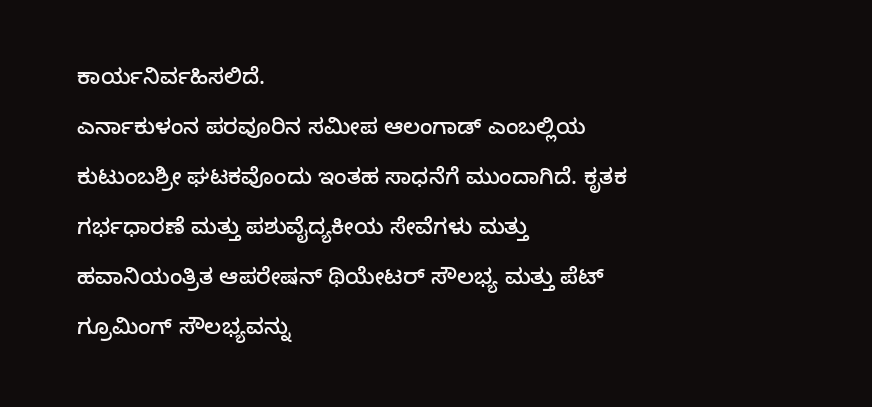ಕಾರ್ಯನಿರ್ವಹಿಸಲಿದೆ.
ಎರ್ನಾಕುಳಂನ ಪರವೂರಿನ ಸಮೀಪ ಆಲಂಗಾಡ್ ಎಂಬಲ್ಲಿಯ ಕುಟುಂಬಶ್ರೀ ಘಟಕವೊಂದು ಇಂತಹ ಸಾಧನೆಗೆ ಮುಂದಾಗಿದೆ. ಕೃತಕ ಗರ್ಭಧಾರಣೆ ಮತ್ತು ಪಶುವೈದ್ಯಕೀಯ ಸೇವೆಗಳು ಮತ್ತು ಹವಾನಿಯಂತ್ರಿತ ಆಪರೇಷನ್ ಥಿಯೇಟರ್ ಸೌಲಭ್ಯ ಮತ್ತು ಪೆಟ್ ಗ್ರೂಮಿಂಗ್ ಸೌಲಭ್ಯವನ್ನು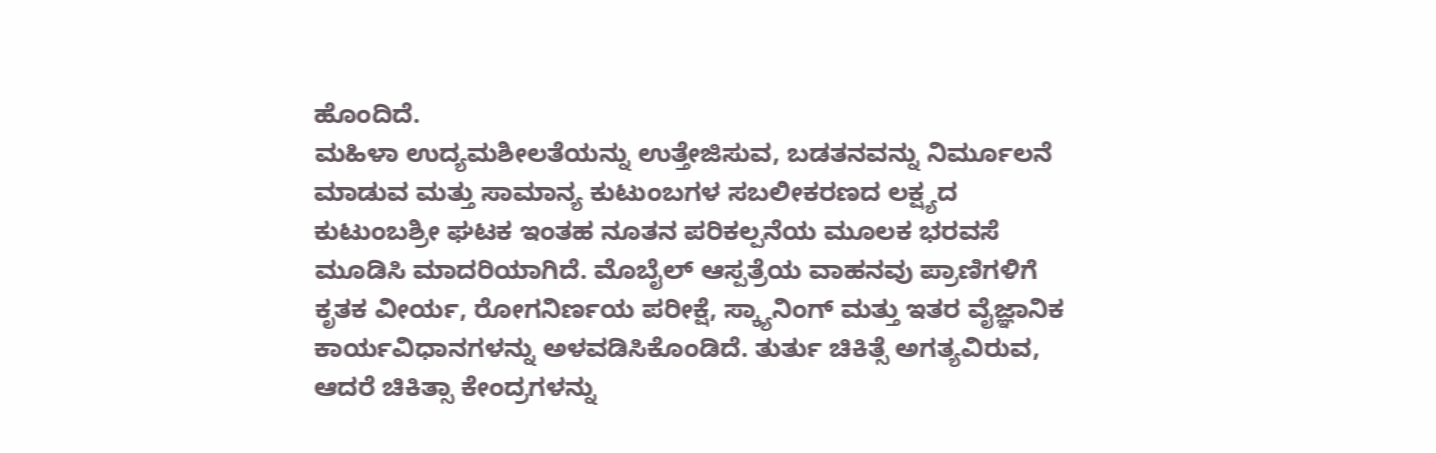ಹೊಂದಿದೆ.
ಮಹಿಳಾ ಉದ್ಯಮಶೀಲತೆಯನ್ನು ಉತ್ತೇಜಿಸುವ, ಬಡತನವನ್ನು ನಿರ್ಮೂಲನೆ ಮಾಡುವ ಮತ್ತು ಸಾಮಾನ್ಯ ಕುಟುಂಬಗಳ ಸಬಲೀಕರಣದ ಲಕ್ಷ್ಯದ ಕುಟುಂಬಶ್ರೀ ಘಟಕ ಇಂತಹ ನೂತನ ಪರಿಕಲ್ಪನೆಯ ಮೂಲಕ ಭರವಸೆ ಮೂಡಿಸಿ ಮಾದರಿಯಾಗಿದೆ. ಮೊಬೈಲ್ ಆಸ್ಪತ್ರೆಯ ವಾಹನವು ಪ್ರಾಣಿಗಳಿಗೆ ಕೃತಕ ವೀರ್ಯ, ರೋಗನಿರ್ಣಯ ಪರೀಕ್ಷೆ, ಸ್ಕ್ಯಾನಿಂಗ್ ಮತ್ತು ಇತರ ವೈಜ್ಞಾನಿಕ ಕಾರ್ಯವಿಧಾನಗಳನ್ನು ಅಳವಡಿಸಿಕೊಂಡಿದೆ. ತುರ್ತು ಚಿಕಿತ್ಸೆ ಅಗತ್ಯವಿರುವ, ಆದರೆ ಚಿಕಿತ್ಸಾ ಕೇಂದ್ರಗಳನ್ನು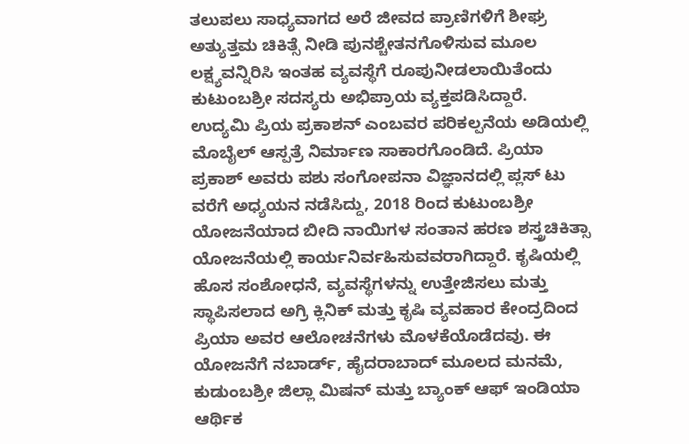ತಲುಪಲು ಸಾಧ್ಯವಾಗದ ಅರೆ ಜೀವದ ಪ್ರಾಣಿಗಳಿಗೆ ಶೀಘ್ರ ಅತ್ಯುತ್ತಮ ಚಿಕಿತ್ಸೆ ನೀಡಿ ಪುನಶ್ಚೇತನಗೊಳಿಸುವ ಮೂಲ ಲಕ್ಷ್ಯವನ್ನಿರಿಸಿ ಇಂತಹ ವ್ಯವಸ್ಥೆಗೆ ರೂಪುನೀಡಲಾಯಿತೆಂದು ಕುಟುಂಬಶ್ರೀ ಸದಸ್ಯರು ಅಭಿಪ್ರಾಯ ವ್ಯಕ್ತಪಡಿಸಿದ್ದಾರೆ.
ಉದ್ಯಮಿ ಪ್ರಿಯ ಪ್ರಕಾಶನ್ ಎಂಬವರ ಪರಿಕಲ್ಪನೆಯ ಅಡಿಯಲ್ಲಿ ಮೊಬೈಲ್ ಆಸ್ಪತ್ರೆ ನಿರ್ಮಾಣ ಸಾಕಾರಗೊಂಡಿದೆ. ಪ್ರಿಯಾ ಪ್ರಕಾಶ್ ಅವರು ಪಶು ಸಂಗೋಪನಾ ವಿಜ್ಞಾನದಲ್ಲಿ ಪ್ಲಸ್ ಟು ವರೆಗೆ ಅಧ್ಯಯನ ನಡೆಸಿದ್ದು, 2018 ರಿಂದ ಕುಟುಂಬಶ್ರೀ ಯೋಜನೆಯಾದ ಬೀದಿ ನಾಯಿಗಳ ಸಂತಾನ ಹರಣ ಶಸ್ತ್ರಚಿಕಿತ್ಸಾ ಯೋಜನೆಯಲ್ಲಿ ಕಾರ್ಯನಿರ್ವಹಿಸುವವರಾಗಿದ್ದಾರೆ. ಕೃಷಿಯಲ್ಲಿ ಹೊಸ ಸಂಶೋಧನೆ, ವ್ಯವಸ್ಥೆಗಳನ್ನು ಉತ್ತೇಜಿಸಲು ಮತ್ತು ಸ್ಥಾಪಿಸಲಾದ ಅಗ್ರಿ ಕ್ಲಿನಿಕ್ ಮತ್ತು ಕೃಷಿ ವ್ಯವಹಾರ ಕೇಂದ್ರದಿಂದ ಪ್ರಿಯಾ ಅವರ ಆಲೋಚನೆಗಳು ಮೊಳಕೆಯೊಡೆದವು. ಈ ಯೋಜನೆಗೆ ನಬಾರ್ಡ್, ಹೈದರಾಬಾದ್ ಮೂಲದ ಮನಮೆ, ಕುಡುಂಬಶ್ರೀ ಜಿಲ್ಲಾ ಮಿಷನ್ ಮತ್ತು ಬ್ಯಾಂಕ್ ಆಫ್ ಇಂಡಿಯಾ ಆರ್ಥಿಕ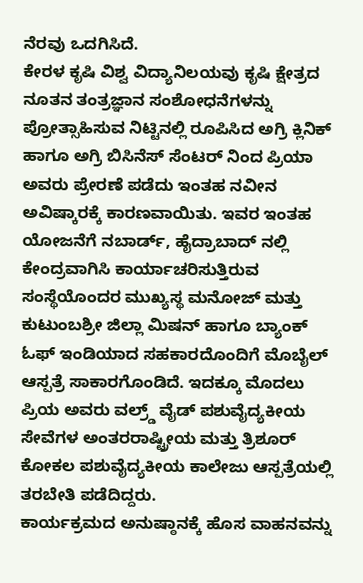ನೆರವು ಒದಗಿಸಿದೆ.
ಕೇರಳ ಕೃಷಿ ವಿಶ್ವ ವಿದ್ಯಾನಿಲಯವು ಕೃಷಿ ಕ್ಷೇತ್ರದ ನೂತನ ತಂತ್ರಜ್ಞಾನ ಸಂಶೋಧನೆಗಳನ್ನು ಪ್ರೋತ್ಸಾಹಿಸುವ ನಿಟ್ಟಿನಲ್ಲಿ ರೂಪಿಸಿದ ಅಗ್ರಿ ಕ್ಲಿನಿಕ್ ಹಾಗೂ ಅಗ್ರಿ ಬಿಸಿನೆಸ್ ಸೆಂಟರ್ ನಿಂದ ಪ್ರಿಯಾ ಅವರು ಪ್ರೇರಣೆ ಪಡೆದು ಇಂತಹ ನವೀನ ಅವಿಷ್ಕಾರಕ್ಕೆ ಕಾರಣವಾಯಿತು. ಇವರ ಇಂತಹ ಯೋಜನೆಗೆ ನಬಾರ್ಡ್, ಹೈದ್ರಾಬಾದ್ ನಲ್ಲಿ ಕೇಂದ್ರವಾಗಿಸಿ ಕಾರ್ಯಾಚರಿಸುತ್ತಿರುವ ಸಂಸ್ಥೆಯೊಂದರ ಮುಖ್ಯಸ್ಥ ಮನೋಜ್ ಮತ್ತು ಕುಟುಂಬಶ್ರೀ ಜಿಲ್ಲಾ ಮಿಷನ್ ಹಾಗೂ ಬ್ಯಾಂಕ್ ಓಫ್ ಇಂಡಿಯಾದ ಸಹಕಾರದೊಂದಿಗೆ ಮೊಬೈಲ್ ಆಸ್ಪತ್ರೆ ಸಾಕಾರಗೊಂಡಿದೆ. ಇದಕ್ಕೂ ಮೊದಲು ಪ್ರಿಯ ಅವರು ವಲ್ರ್ಡ್ ವೈಡ್ ಪಶುವೈದ್ಯಕೀಯ ಸೇವೆಗಳ ಅಂತರರಾಷ್ಟ್ರೀಯ ಮತ್ತು ತ್ರಿಶೂರ್ ಕೋಕಲ ಪಶುವೈದ್ಯಕೀಯ ಕಾಲೇಜು ಆಸ್ಪತ್ರೆಯಲ್ಲಿ ತರಬೇತಿ ಪಡೆದಿದ್ದರು.
ಕಾರ್ಯಕ್ರಮದ ಅನುಷ್ಠಾನಕ್ಕೆ ಹೊಸ ವಾಹನವನ್ನು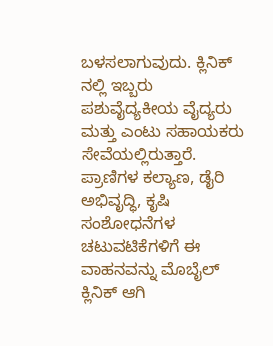ಬಳಸಲಾಗುವುದು. ಕ್ಲಿನಿಕ್ ನಲ್ಲಿ ಇಬ್ಬರು ಪಶುವೈದ್ಯಕೀಯ ವೈದ್ಯರು ಮತ್ತು ಎಂಟು ಸಹಾಯಕರು ಸೇವೆಯಲ್ಲಿರುತ್ತಾರೆ. ಪ್ರಾಣಿಗಳ ಕಲ್ಯಾಣ, ಡೈರಿ ಅಭಿವೃದ್ಧಿ, ಕೃಷಿ ಸಂಶೋಧನೆಗಳ ಚಟುವಟಿಕೆಗಳಿಗೆ ಈ ವಾಹನವನ್ನು ಮೊಬೈಲ್ ಕ್ಲಿನಿಕ್ ಆಗಿ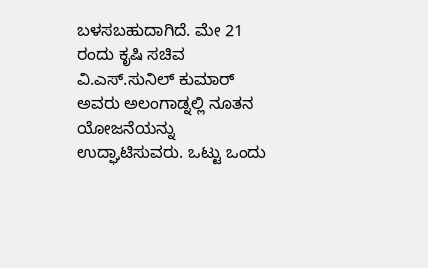ಬಳಸಬಹುದಾಗಿದೆ. ಮೇ 21 ರಂದು ಕೃಷಿ ಸಚಿವ ವಿ.ಎಸ್.ಸುನಿಲ್ ಕುಮಾರ್ ಅವರು ಅಲಂಗಾಡ್ನಲ್ಲಿ ನೂತನ ಯೋಜನೆಯನ್ನು ಉದ್ಘಾಟಿಸುವರು. ಒಟ್ಟು ಒಂದು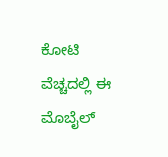ಕೋಟಿ ವೆಚ್ಚದಲ್ಲಿ ಈ ಮೊಬೈಲ್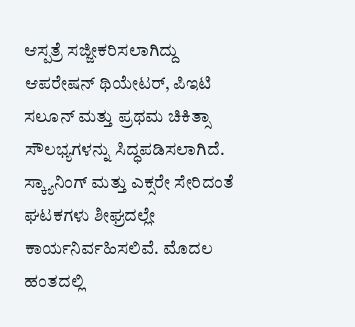ಆಸ್ಪತ್ರೆ ಸಜ್ಜೀಕರಿಸಲಾಗಿದ್ದು ಆಪರೇಷನ್ ಥಿಯೇಟರ್, ಪಿಇಟಿ ಸಲೂನ್ ಮತ್ತು ಪ್ರಥಮ ಚಿಕಿತ್ಸಾ ಸೌಲಭ್ಯಗಳನ್ನು ಸಿದ್ಧಪಡಿಸಲಾಗಿದೆ. ಸ್ಕ್ಯಾನಿಂಗ್ ಮತ್ತು ಎಕ್ಸರೇ ಸೇರಿದಂತೆ ಘಟಕಗಳು ಶೀಘ್ರದಲ್ಲೇ ಕಾರ್ಯನಿರ್ವಹಿಸಲಿವೆ. ಮೊದಲ ಹಂತದಲ್ಲಿ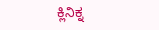ಕ್ಲಿನಿಕ್ನ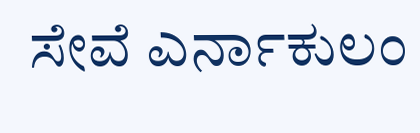ಸೇವೆ ಎರ್ನಾಕುಲಂ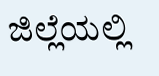ಜಿಲ್ಲೆಯಲ್ಲಿ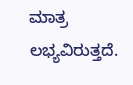ಮಾತ್ರ ಲಭ್ಯವಿರುತ್ತದೆ.